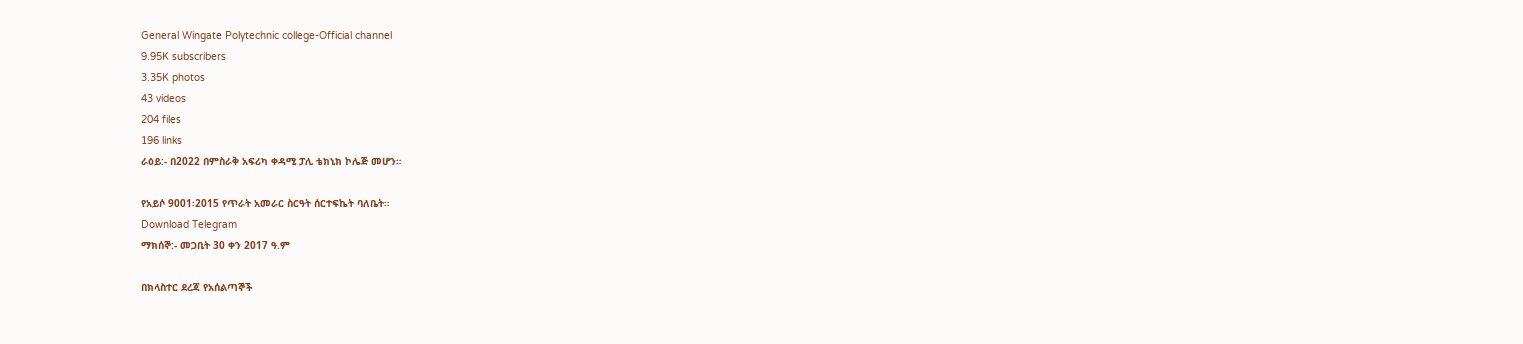General Wingate Polytechnic college-Official channel
9.95K subscribers
3.35K photos
43 videos
204 files
196 links
ራዕይ:- በ2022 በምስራቅ አፍሪካ ቀዳሚ ፓሊ ቴክኒክ ኮሌጅ መሆን።

የአይሶ 9001፡2015 የጥራት አመራር ስርዓት ሰርተፍኬት ባለቤት።
Download Telegram
ማክሰኞ:- መጋቢት 30 ቀን 2017 ዓ.ም

በክላስተር ደረጃ የአሰልጣኞች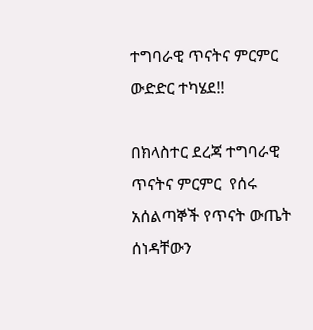ተግባራዊ ጥናትና ምርምር ውድድር ተካሄደ!!

በክላስተር ደረጃ ተግባራዊ ጥናትና ምርምር  የሰሩ  አሰልጣኞች የጥናት ውጤት ሰነዳቸውን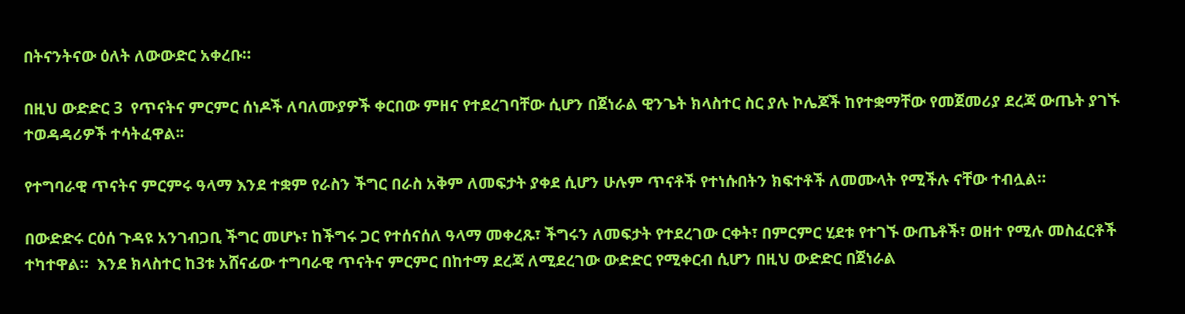በትናንትናው ዕለት ለውውድር አቀረቡ።

በዚህ ውድድር 3  የጥናትና ምርምር ሰነዶች ለባለሙያዎች ቀርበው ምዘና የተደረገባቸው ሲሆን በጀነራል ዊንጌት ክላስተር ስር ያሉ ኮሌጆች ከየተቋማቸው የመጀመሪያ ደረጃ ውጤት ያገኙ ተወዳዳሪዎች ተሳትፈዋል፡፡

የተግባራዊ ጥናትና ምርምሩ ዓላማ እንደ ተቋም የራስን ችግር በራስ አቅም ለመፍታት ያቀደ ሲሆን ሁሉም ጥናቶች የተነሱበትን ክፍተቶች ለመሙላት የሚችሉ ናቸው ተብሏል።

በውድድሩ ርዕሰ ጉዳዩ አንገብጋቢ ችግር መሆኑ፣ ከችግሩ ጋር የተሰናሰለ ዓላማ መቀረጹ፣ ችግሩን ለመፍታት የተደረገው ርቀት፣ በምርምር ሂደቱ የተገኙ ውጤቶች፣ ወዘተ የሚሉ መስፈርቶች ተካተዋል።  እንደ ክላስተር ከ3ቱ አሸናፊው ተግባራዊ ጥናትና ምርምር በከተማ ደረጃ ለሚደረገው ውድድር የሚቀርብ ሲሆን በዚህ ውድድር በጀነራል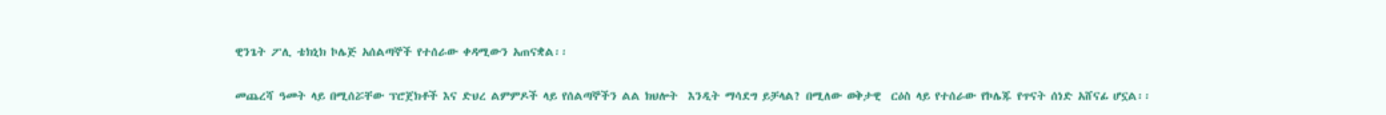ዊንጌት ፖሊ ቴክኒክ ኮሌጅ አሰልጣኞች የተሰራው ቀዳሚውን አጠናቋል፡፡

መጨረሻ ዓመት ላይ በሚሰሯቸው ፕሮጀክቶች እና ድህረ ልምምዶች ላይ የሰልጣኞችን ልል ክህሎት  እንዲት ማሳደግ ይቻላል? በሚለው ወቅታዊ  ርዕስ ላይ የተሰራው የኮሌጁ የጥናት ሰነድ አሸናፊ ሆኗል፡፡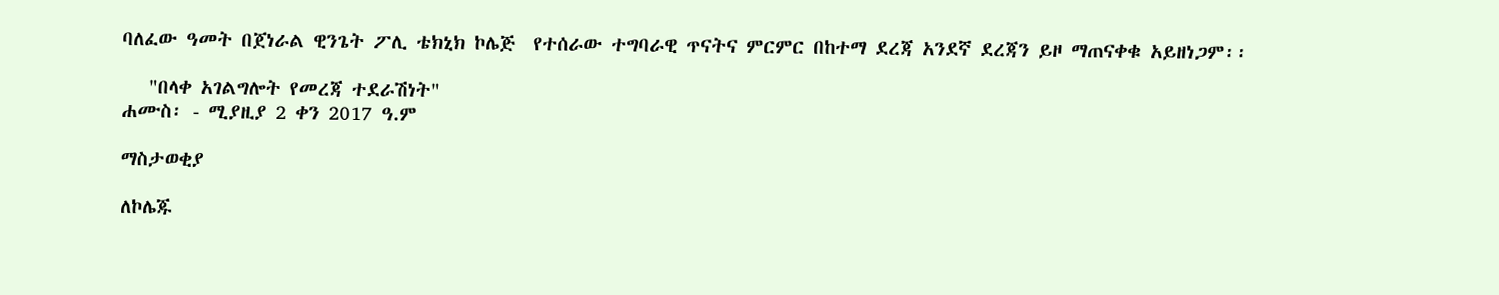ባለፈው ዓመት በጀነራል ዊንጌት ፖሊ ቴክኒክ ኮሌጅ  የተሰራው ተግባራዊ ጥናትና ምርምር በከተማ ደረጃ አንደኛ ደረጃን ይዞ ማጠናቀቁ አይዘነጋም፡፡

   "በላቀ አገልግሎት የመረጃ ተደራሽነት"
ሐሙስ፡ - ሚያዚያ 2 ቀን 2017 ዓ.ም

ማስታወቂያ

ለኮሌጁ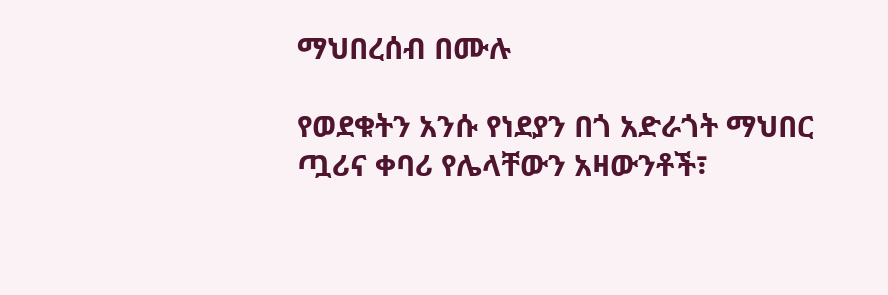ማህበረሰብ በሙሉ

የወደቁትን አንሱ የነደያን በጎ አድራጎት ማህበር ጧሪና ቀባሪ የሌላቸውን አዛውንቶች፣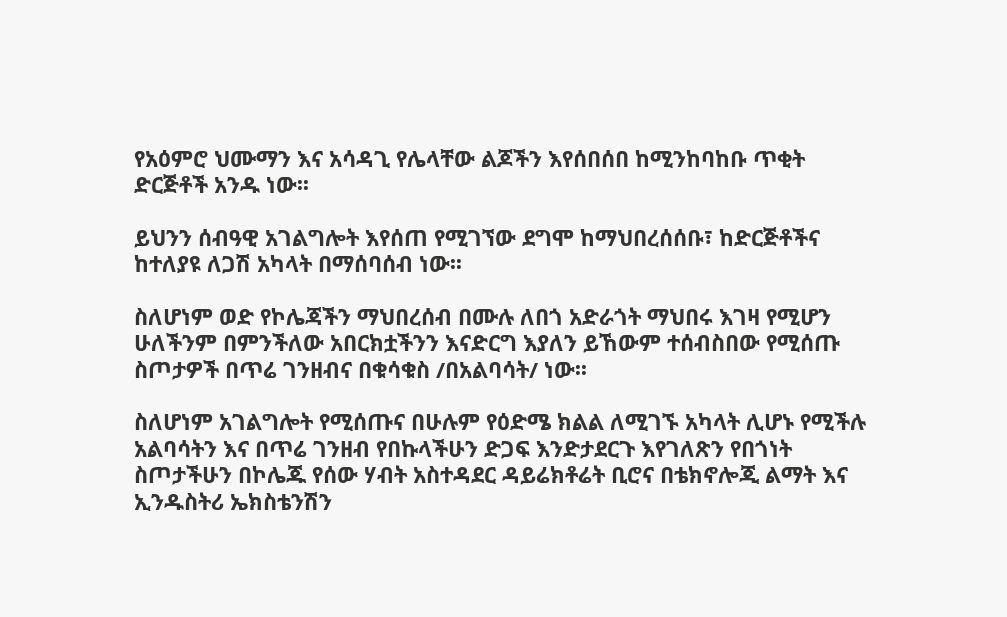የአዕምሮ ህሙማን እና አሳዳጊ የሌላቸው ልጆችን እየሰበሰበ ከሚንከባከቡ ጥቂት ድርጅቶች አንዱ ነው፡፡

ይህንን ሰብዓዊ አገልግሎት እየሰጠ የሚገኘው ደግሞ ከማህበረሰሰቡ፣ ከድርጅቶችና ከተለያዩ ለጋሽ አካላት በማሰባሰብ ነው፡፡

ስለሆነም ወድ የኮሌጃችን ማህበረሰብ በሙሉ ለበጎ አድራጎት ማህበሩ እገዛ የሚሆን ሁለችንም በምንችለው አበርክቷችንን እናድርግ እያለን ይኸውም ተሰብስበው የሚሰጡ ስጦታዎች በጥሬ ገንዘብና በቁሳቁስ /በአልባሳት/ ነው፡፡

ስለሆነም አገልግሎት የሚሰጡና በሁሉም የዕድሜ ክልል ለሚገኙ አካላት ሊሆኑ የሚችሉ አልባሳትን እና በጥሬ ገንዘብ የበኩላችሁን ድጋፍ እንድታደርጉ እየገለጽን የበጎነት ስጦታችሁን በኮሌጁ የሰው ሃብት አስተዳደር ዳይሬክቶሬት ቢሮና በቴክኖሎጂ ልማት እና ኢንዱስትሪ ኤክስቴንሽን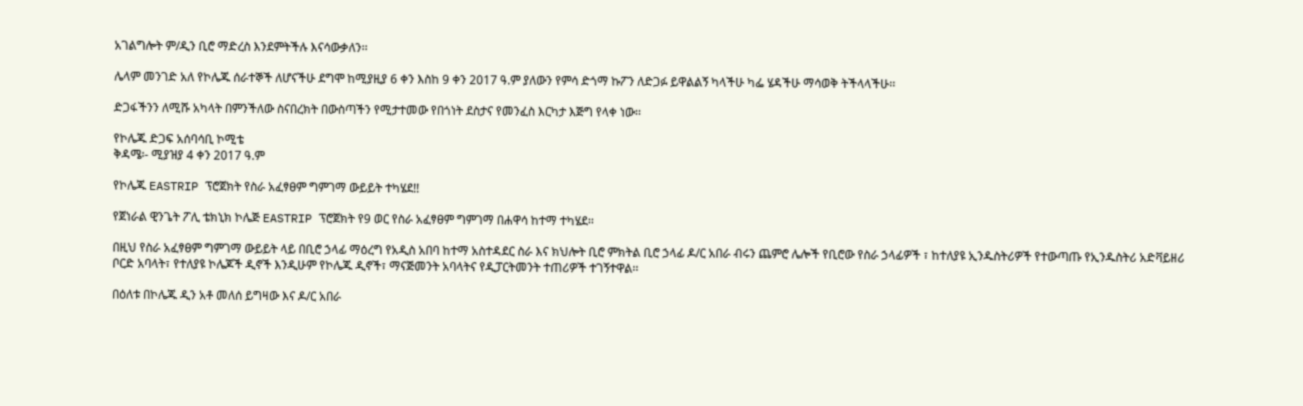አገልግሎት ም/ዲን ቢሮ ማድረስ እንደምትችሉ እናሳውቃለን፡፡

ሌላም መንገድ አለ የኮሌጁ ሰራተኞች ለሆናችሁ ደግሞ ከሚያዚያ 6 ቀን እስከ 9 ቀን 2017 ዓ.ም ያለውን የምሳ ድጎማ ኩፖን ለድጋፉ ይዋልልኝ ካላችሁ ካፌ ሄዳችሁ ማሳወቅ ትችላላችሁ፡፡

ድጋፋችንን ለሚሹ አካላት በምንችለው ስናበረክት በውስጣችን የሚታተመው የበጎነት ደስታና የመንፈስ እርካታ እጅግ የላቀ ነው፡፡

የኮሌጁ ድጋፍ አሰባሳቢ ኮሚቴ
ቅዳሜ፡- ሚያዝያ 4 ቀን 2017 ዓ.ም

የኮሌጁ EASTRIP ፕሮጀክት የስራ አፈፃፀም ግምገማ ውይይት ተካሄደ!!

የጀነራል ዊንጌት ፖሊ ቴክኒክ ኮሌጅ EASTRIP ፕሮጀክት የ9 ወር የስራ አፈፃፀም ግምገማ በሐዋሳ ከተማ ተካሄደ፡፡

በዚህ የስራ አፈፃፀም ግምገማ ውይይት ላይ በቢሮ ኃላፊ ማዕረግ የአዲስ አበባ ከተማ አስተዳደር ስራ እና ክህሎት ቢሮ ምክትል ቢሮ ኃላፊ ዶ/ር አበራ ብሩን ጨምሮ ሌሎች የቢሮው የስራ ኃላፊዎች ፣ ከተለያዩ ኢንዱስትሪዎች የተውጣጡ የኢንዱስትሪ አድቫይዘሪ ቦርድ አባላት፣ የተለያዩ ኮሌጆች ዲኖች እንዲሁም የኮሌጁ ዲኖች፣ ማናጅመንት አባላትና የዲፓርትመንት ተጠሪዎች ተገኝተዋል፡፡

በዕለቱ በኮሌጁ ዲን አቶ መለሰ ይግዛው እና ዶ/ር አበራ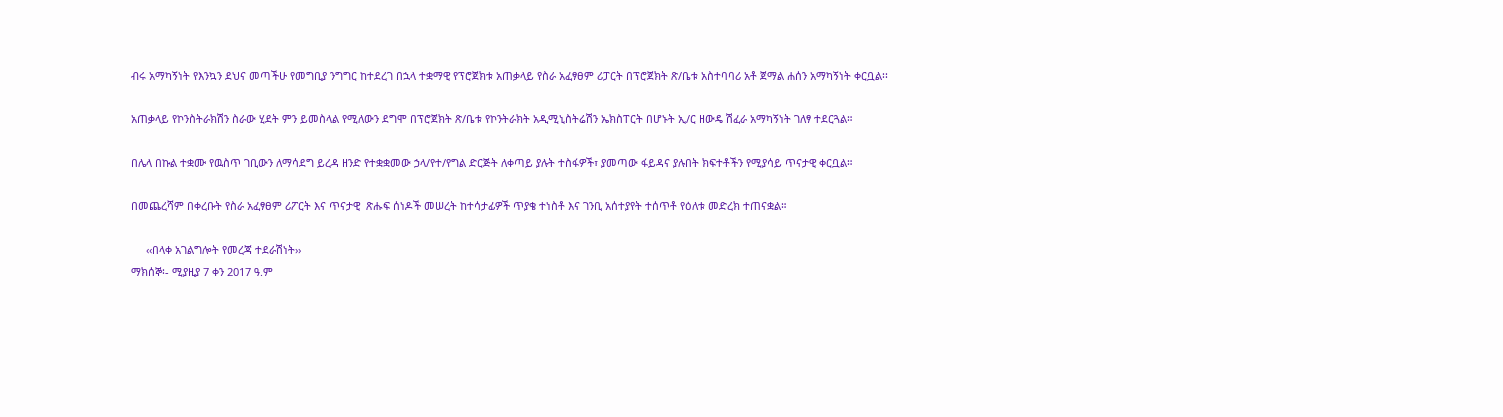ብሩ አማካኝነት የእንኳን ደህና መጣችሁ የመግቢያ ንግግር ከተደረገ በኋላ ተቋማዊ የፕሮጀክቱ አጠቃላይ የስራ አፈፃፀም ሪፓርት በፕሮጀክት ጽ/ቤቱ አስተባባሪ አቶ ጀማል ሐሰን አማካኝነት ቀርቧል፡፡

አጠቃላይ የኮንስትራክሽን ስራው ሂደት ምን ይመስላል የሚለውን ደግሞ በፕሮጀክት ጽ/ቤቱ የኮንትራክት አዲሚኒስትሬሽን ኤክስፐርት በሆኑት ኢ/ር ዘውዴ ሽፈራ አማካኝነት ገለፃ ተደርጓል።

በሌላ በኩል ተቋሙ የዉስጥ ገቢውን ለማሳደግ ይረዳ ዘንድ የተቋቋመው ኃላ/የተ/የግል ድርጅት ለቀጣይ ያሉት ተስፋዎች፣ ያመጣው ፋይዳና ያሉበት ክፍተቶችን የሚያሳይ ጥናታዊ ቀርቧል።

በመጨረሻም በቀረቡት የስራ አፈፃፀም ሪፖርት እና ጥናታዊ  ጽሑፍ ሰነዶች መሠረት ከተሳታፊዎች ጥያቄ ተነስቶ እና ገንቢ አሰተያየት ተሰጥቶ የዕለቱ መድረክ ተጠናቋል።

     ‹‹በላቀ አገልግሎት የመረጃ ተደራሽነት››
ማክሰኞ፡- ሚያዚያ 7 ቀን 2017 ዓ.ም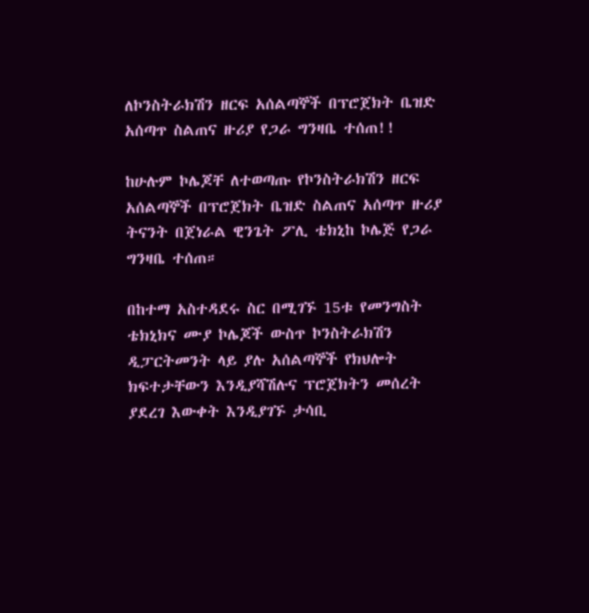ለኮንስትራክሽን ዘርፍ አሰልጣኞች በፕሮጀክት ቤዝድ አሰጣጥ ስልጠና ዙሪያ የጋራ ግንዛቤ ተሰጠ!!

ከሁሉም ኮሌጆቸ ለተወጣጡ የኮንስትራክሽን ዘርፍ አሰልጣኞች በፕሮጀክት ቤዝድ ስልጠና አሰጣጥ ዙሪያ ትናንት በጀነራል ዊንጌት ፖሊ ቴክኒከ ኮሌጅ የጋራ ግንዛቤ ተሰጠ።

በከተማ አስተዳደሩ ስር በሚገኙ 15ቱ የመንግስት ቴክኒክና ሙያ ኮሌጆች ውስጥ ኮንስትራክሽን ዲፓርትመንት ላይ ያሉ አሰልጣኞች የክህሎት ክፍተታቸውን እንዲያሻሽሉና ፕሮጀክትን መሰረት ያደረገ እውቀት እንዲያገኙ ታሳቢ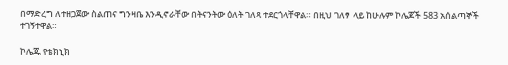በማድረግ ለተዘጋጀው ስልጠና ግንዛቤ እንዲኖራቸው በትናንትው ዕለት ገለጻ ተደርጎላቸዋል። በዚህ ገለፃ  ላይ ከሁሉም ኮሌጆች 583 አሰልጣኞች ተገኝተዋል።

ኮሌጁ የቴክኒክ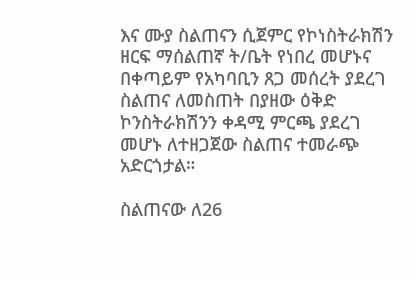እና ሙያ ስልጠናን ሲጀምር የኮነስትራክሽን ዘርፍ ማሰልጠኛ ት/ቤት የነበረ መሆኑና በቀጣይም የአካባቢን ጸጋ መሰረት ያደረገ ስልጠና ለመስጠት በያዘው ዕቅድ ኮንስትራክሽንን ቀዳሚ ምርጫ ያደረገ መሆኑ ለተዘጋጀው ስልጠና ተመራጭ አድርጎታል።

ስልጠናው ለ26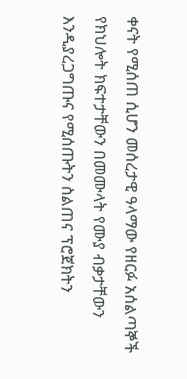ቀናት የሚሰጠ ሲሆን መሰረታዊ ዓላማው የዘርፉ አሰልጣኞች የክህሎት ክፍተታቸውን በመሙላት የሙያ ብቃታቸውን እንዲያረጋግጡና የሚሰጡትን ስልጠና ፕሮጀክትን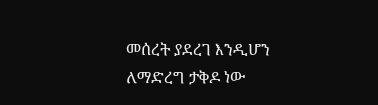መሰረት ያደረገ እንዲሆን ለማድረግ ታቅዶ ነው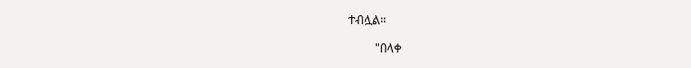ተብሏል።

         "በላቀ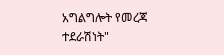አግልግሎት የመረጃ ተደራሽነት"